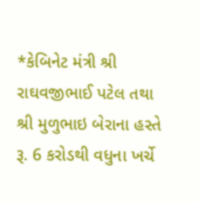*કેબિનેટ મંત્રી શ્રી રાઘવજીભાઈ પટેલ તથા શ્રી મુળુભાઇ બેરાના હસ્તે રૂ. 6 કરોડથી વધુના ખર્ચે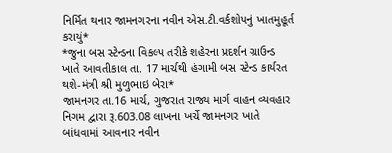નિર્મિત થનાર જામનગરના નવીન એસ.ટી.વર્કશોપનું ખાતમુહૂર્ત કરાયું*
*જુના બસ સ્ટેન્ડના વિકલ્પ તરીકે શહેરના પ્રદર્શન ગ્રાઉન્ડ ખાતે આવતીકાલ તા. 17 માર્ચથી હંગામી બસ સ્ટેન્ડ કાર્યરત થશે-મંત્રી શ્રી મુળુભાઇ બેરા*
જામનગર તા.16 માર્ચ, ગુજરાત રાજ્ય માર્ગ વાહન વ્યવહાર નિગમ દ્વારા રૂ.603.08 લાખના ખર્ચે જામનગર ખાતે બાંધવામાં આવનાર નવીન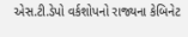એસ.ટી.ડેપો વર્કશોપનો રાજ્યના કેબિનેટ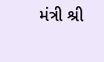મંત્રી શ્રી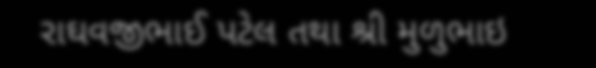રાઘવજીભાઈ પટેલ તથા શ્રી મુળુભાઇ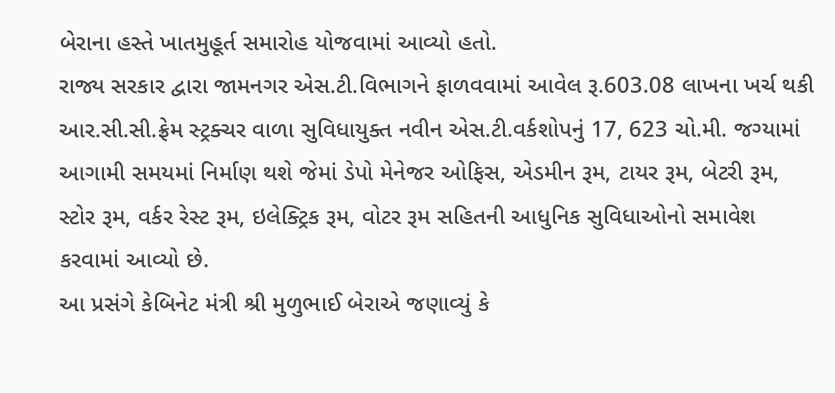બેરાના હસ્તે ખાતમુહૂર્ત સમારોહ યોજવામાં આવ્યો હતો.
રાજ્ય સરકાર દ્વારા જામનગર એસ.ટી.વિભાગને ફાળવવામાં આવેલ રૂ.603.08 લાખના ખર્ચ થકી આર.સી.સી.ફ્રેમ સ્ટ્રક્ચર વાળા સુવિધાયુક્ત નવીન એસ.ટી.વર્કશોપનું 17, 623 ચો.મી. જગ્યામાં આગામી સમયમાં નિર્માણ થશે જેમાં ડેપો મેનેજર ઓફિસ, એડમીન રૂમ, ટાયર રૂમ, બેટરી રૂમ, સ્ટોર રૂમ, વર્કર રેસ્ટ રૂમ, ઇલેક્ટ્રિક રૂમ, વોટર રૂમ સહિતની આધુનિક સુવિધાઓનો સમાવેશ કરવામાં આવ્યો છે.
આ પ્રસંગે કેબિનેટ મંત્રી શ્રી મુળુભાઈ બેરાએ જણાવ્યું કે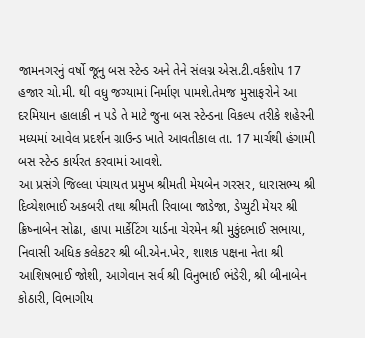જામનગરનું વર્ષો જૂનુ બસ સ્ટેન્ડ અને તેને સંલગ્ન એસ.ટી.વર્કશોપ 17 હજાર ચો.મી. થી વધુ જગ્યામાં નિર્માણ પામશે.તેમજ મુસાફરોને આ દરમિયાન હાલાકી ન પડે તે માટે જુના બસ સ્ટેન્ડના વિકલ્પ તરીકે શહેરની મધ્યમાં આવેલ પ્રદર્શન ગ્રાઉન્ડ ખાતે આવતીકાલ તા. 17 માર્ચથી હંગામી બસ સ્ટેન્ડ કાર્યરત કરવામાં આવશે.
આ પ્રસંગે જિલ્લા પંચાયત પ્રમુખ શ્રીમતી મેયબેન ગરસર, ધારાસભ્ય શ્રી દિવ્યેશભાઈ અકબરી તથા શ્રીમતી રિવાબા જાડેજા, ડેપ્યુટી મેયર શ્રી ક્રિષ્નાબેન સોઢા, હાપા માર્કેટિંગ યાર્ડના ચેરમેન શ્રી મુકુંદભાઈ સભાયા, નિવાસી અધિક કલેકટર શ્રી બી.એન.ખેર, શાશક પક્ષના નેતા શ્રી આશિષભાઈ જોશી, આગેવાન સર્વ શ્રી વિનુભાઈ ભંડેરી, શ્રી બીનાબેન કોઠારી, વિભાગીય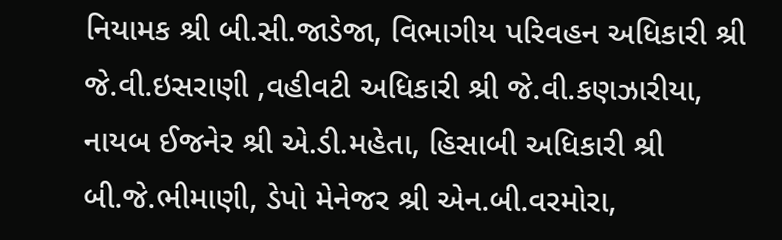નિયામક શ્રી બી.સી.જાડેજા, વિભાગીય પરિવહન અધિકારી શ્રી જે.વી.ઇસરાણી ,વહીવટી અધિકારી શ્રી જે.વી.કણઝારીયા, નાયબ ઈજનેર શ્રી એ.ડી.મહેતા, હિસાબી અધિકારી શ્રી બી.જે.ભીમાણી, ડેપો મેનેજર શ્રી એન.બી.વરમોરા,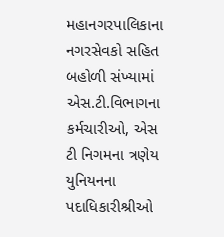મહાનગરપાલિકાના નગરસેવકો સહિત બહોળી સંખ્યામાં એસ.ટી.વિભાગના કર્મચારીઓ, એસ ટી નિગમના ત્રણેય યુનિયનના પદાધિકારીશ્રીઓ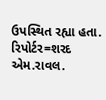ઉપસ્થિત રહ્યા હતા.
રિપોર્ટર=શરદ એમ.રાવલ.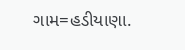ગામ=હડીયાણા.